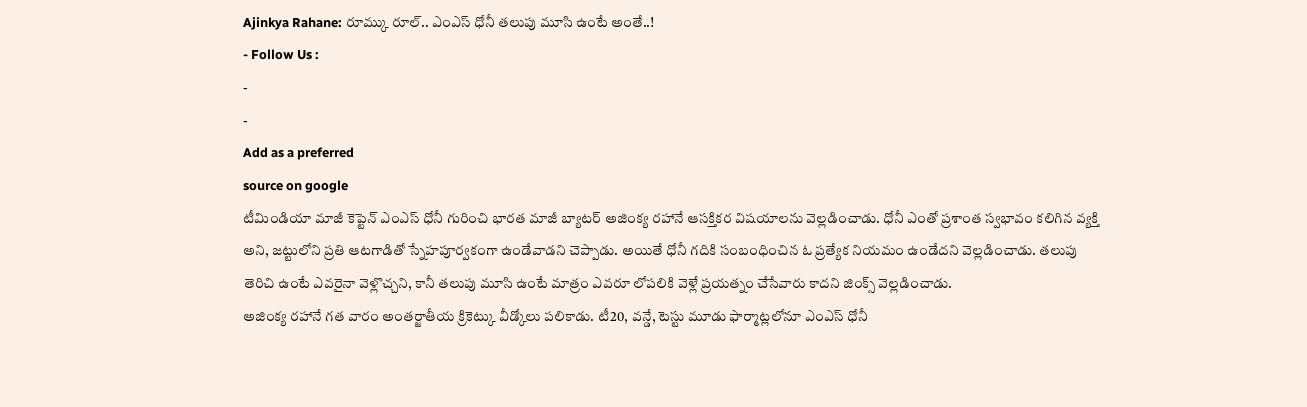Ajinkya Rahane: రూమ్కు రూల్.. ఎంఎస్ ధోనీ తలుపు మూసి ఉంటే అంతే..!
- Follow Us :
-
-
Add as a preferred
source on google
టీమిండియా మాజీ కెప్టెన్ ఎంఎస్ ధోనీ గురించి భారత మాజీ బ్యాటర్ అజింక్య రహానే ఆసక్తికర విషయాలను వెల్లడించాడు. ధోనీ ఎంతో ప్రశాంత స్వభావం కలిగిన వ్యక్తి అని, జట్టులోని ప్రతి ఆటగాడితో స్నేహపూర్వకంగా ఉండేవాడని చెప్పాడు. అయితే ధోనీ గదికి సంబంధించిన ఓ ప్రత్యేక నియమం ఉండేదని వెల్లడించాడు. తలుపు తెరిచి ఉంటే ఎవరైనా వెళ్లొచ్చని, కానీ తలుపు మూసి ఉంటే మాత్రం ఎవరూ లోపలికి వెళ్లే ప్రయత్నం చేసేవారు కాదని జింక్స్ వెల్లడించాడు.
అజింక్య రహానే గత వారం అంతర్జాతీయ క్రికెట్కు వీడ్కోలు పలికాడు. టీ20, వన్డే, టెస్టు మూడు ఫార్మాట్లలోనూ ఎంఎస్ ధోనీ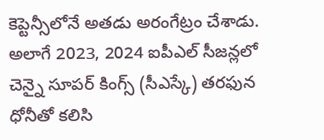కెప్టెన్సీలోనే అతడు అరంగేట్రం చేశాడు. అలాగే 2023, 2024 ఐపీఎల్ సీజన్లలో చెన్నై సూపర్ కింగ్స్ (సీఎస్కే) తరఫున ధోనీతో కలిసి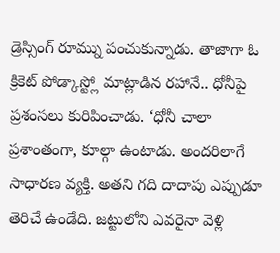డ్రెస్సింగ్ రూమ్ను పంచుకున్నాడు. తాజాగా ఓ క్రికెట్ పోడ్కాస్ట్లో మాట్లాడిన రహానే.. ధోనీపై ప్రశంసలు కురిపించాడు. ‘ధోనీ చాలా ప్రశాంతంగా, కూల్గా ఉంటాడు. అందరిలాగే సాధారణ వ్యక్తి. అతని గది దాదాపు ఎప్పుడూ తెరిచే ఉండేది. జట్టులోని ఎవరైనా వెళ్లి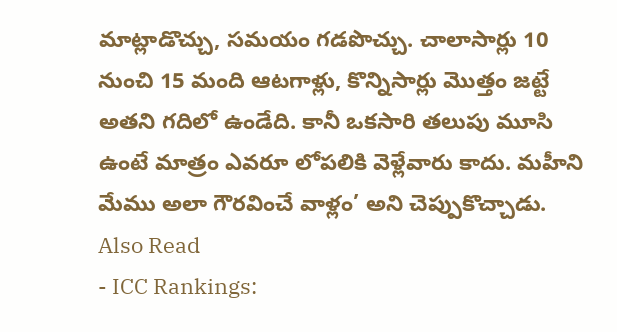మాట్లాడొచ్చు, సమయం గడపొచ్చు. చాలాసార్లు 10 నుంచి 15 మంది ఆటగాళ్లు, కొన్నిసార్లు మొత్తం జట్టే అతని గదిలో ఉండేది. కానీ ఒకసారి తలుపు మూసి ఉంటే మాత్రం ఎవరూ లోపలికి వెళ్లేవారు కాదు. మహీని మేము అలా గౌరవించే వాళ్లం’ అని చెప్పుకొచ్చాడు.
Also Read
- ICC Rankings: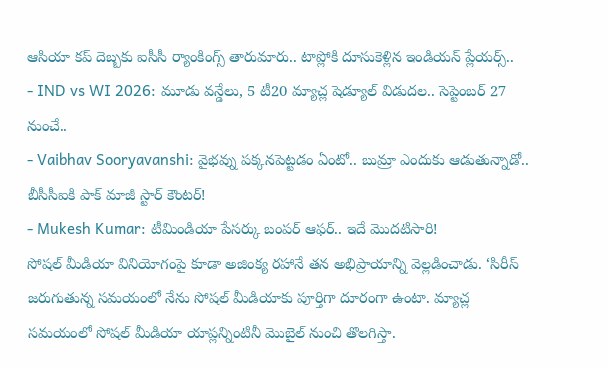ఆసియా కప్ దెబ్బకు ఐసీసీ ర్యాంకింగ్స్ తారుమారు.. టాప్లోకి దూసుకెళ్లిన ఇండియన్ ప్లేయర్స్..
- IND vs WI 2026: మూడు వన్డేలు, 5 టీ20 మ్యాచ్ల షెడ్యూల్ విడుదల.. సెప్టెంబర్ 27 నుంచే..
- Vaibhav Sooryavanshi: వైభవ్ను పక్కనపెట్టడం ఏంటో.. బుమ్రా ఎందుకు ఆడుతున్నాడో.. బీసీసీఐకి పాక్ మాజీ స్టార్ కౌంటర్!
- Mukesh Kumar: టీమిండియా పేసర్కు బంపర్ ఆఫర్.. ఇదే మొదటిసారి!
సోషల్ మీడియా వినియోగంపై కూడా అజింక్య రహానే తన అభిప్రాయాన్ని వెల్లడించాడు. ‘సిరీస్ జరుగుతున్న సమయంలో నేను సోషల్ మీడియాకు పూర్తిగా దూరంగా ఉంటా. మ్యాచ్ల సమయంలో సోషల్ మీడియా యాప్లన్నింటినీ మొబైల్ నుంచి తొలగిస్తా.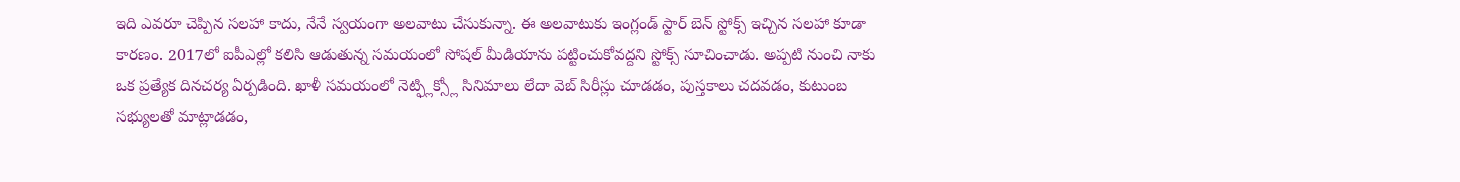ఇది ఎవరూ చెప్పిన సలహా కాదు, నేనే స్వయంగా అలవాటు చేసుకున్నా. ఈ అలవాటుకు ఇంగ్లండ్ స్టార్ బెన్ స్టోక్స్ ఇచ్చిన సలహా కూడా కారణం. 2017లో ఐపీఎల్లో కలిసి ఆడుతున్న సమయంలో సోషల్ మీడియాను పట్టించుకోవద్దని స్టోక్స్ సూచించాడు. అప్పటి నుంచి నాకు ఒక ప్రత్యేక దినచర్య ఏర్పడింది. ఖాళీ సమయంలో నెట్ఫ్లిక్స్లో సినిమాలు లేదా వెబ్ సిరీస్లు చూడడం, పుస్తకాలు చదవడం, కుటుంబ సభ్యులతో మాట్లాడడం,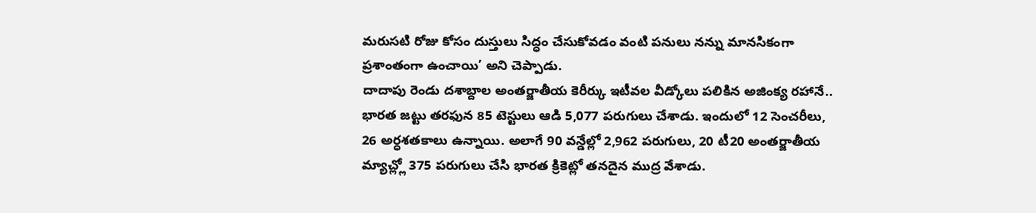మరుసటి రోజు కోసం దుస్తులు సిద్ధం చేసుకోవడం వంటి పనులు నన్ను మానసికంగా ప్రశాంతంగా ఉంచాయి’ అని చెప్పాడు.
దాదాపు రెండు దశాబ్దాల అంతర్జాతీయ కెరీర్కు ఇటీవల వీడ్కోలు పలికిన అజింక్య రహానే.. భారత జట్టు తరఫున 85 టెస్టులు ఆడి 5,077 పరుగులు చేశాడు. ఇందులో 12 సెంచరీలు, 26 అర్ధశతకాలు ఉన్నాయి. అలాగే 90 వన్డేల్లో 2,962 పరుగులు, 20 టీ20 అంతర్జాతీయ మ్యాచ్ల్లో 375 పరుగులు చేసి భారత క్రికెట్లో తనదైన ముద్ర వేశాడు.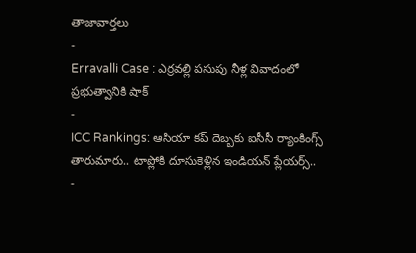తాజావార్తలు
-
Erravalli Case : ఎర్రవల్లి పసుపు నీళ్ల వివాదంలో ప్రభుత్వానికి షాక్
-
ICC Rankings: ఆసియా కప్ దెబ్బకు ఐసీసీ ర్యాంకింగ్స్ తారుమారు.. టాప్లోకి దూసుకెళ్లిన ఇండియన్ ప్లేయర్స్..
-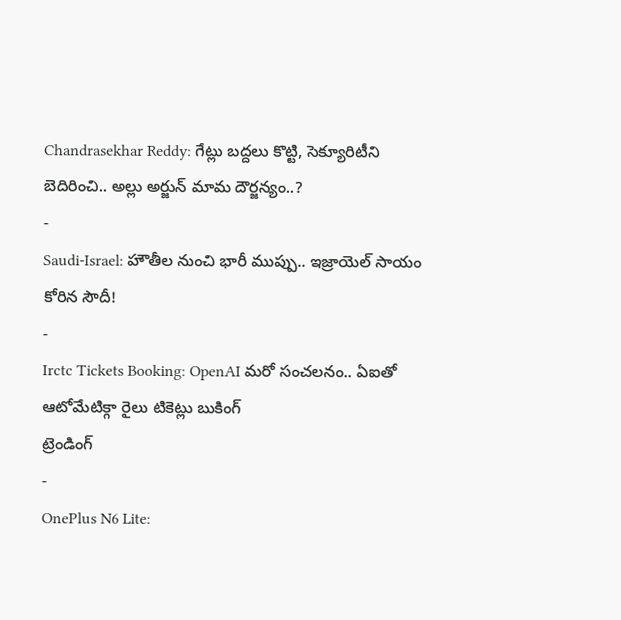Chandrasekhar Reddy: గేట్లు బద్దలు కొట్టి, సెక్యూరిటీని బెదిరించి.. అల్లు అర్జున్ మామ దౌర్జన్యం..?
-
Saudi-Israel: హౌతీల నుంచి భారీ ముప్పు.. ఇజ్రాయెల్ సాయం కోరిన సౌదీ!
-
Irctc Tickets Booking: OpenAI మరో సంచలనం.. ఏఐతో ఆటోమేటిక్గా రైలు టికెట్లు బుకింగ్
ట్రెండింగ్
-
OnePlus N6 Lite: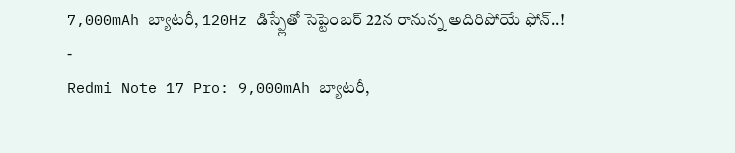7,000mAh బ్యాటరీ, 120Hz డిస్ప్లేతో సెప్టెంబర్ 22న రానున్న అదిరిపోయే ఫోన్..!
-
Redmi Note 17 Pro: 9,000mAh బ్యాటరీ,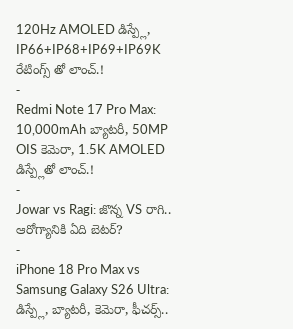120Hz AMOLED డిస్ప్లే, IP66+IP68+IP69+IP69K రేటింగ్స్ తో లాంచ్.!
-
Redmi Note 17 Pro Max: 10,000mAh బ్యాటరీ, 50MP OIS కెమెరా, 1.5K AMOLED డిస్ప్లేతో లాంచ్.!
-
Jowar vs Ragi: జొన్న VS రాగి.. ఆరోగ్యానికి ఏది బెటర్?
-
iPhone 18 Pro Max vs Samsung Galaxy S26 Ultra: డిస్ప్లే, బ్యాటరీ, కెమెరా, ఫీచర్స్..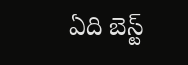ఏది బెస్ట్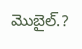మొబైల్.?